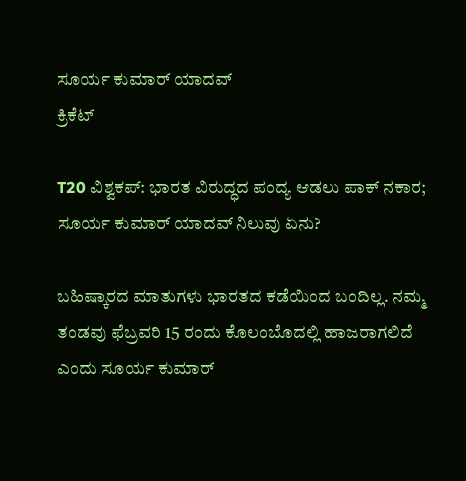ಸೂರ್ಯ ಕುಮಾರ್ ಯಾದವ್
ಕ್ರಿಕೆಟ್

T20 ವಿಶ್ವಕಪ್: ಭಾರತ ವಿರುದ್ಧದ ಪಂದ್ಯ ಆಡಲು ಪಾಕ್ ನಕಾರ; ಸೂರ್ಯ ಕುಮಾರ್ ಯಾದವ್ ನಿಲುವು ಏನು?

ಬಹಿಷ್ಕಾರದ ಮಾತುಗಳು ಭಾರತದ ಕಡೆಯಿಂದ ಬಂದಿಲ್ಲ. ನಮ್ಮ ತಂಡವು ಫೆಬ್ರವರಿ 15 ರಂದು ಕೊಲಂಬೊದಲ್ಲಿ ಹಾಜರಾಗಲಿದೆ ಎಂದು ಸೂರ್ಯ ಕುಮಾರ್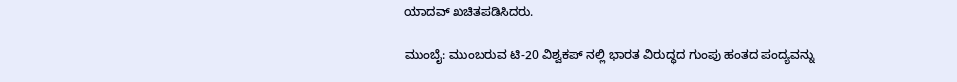ಯಾದವ್ ಖಚಿತಪಡಿಸಿದರು.

ಮುಂಬೈ: ಮುಂಬರುವ ಟಿ-20 ವಿಶ್ವಕಪ್ ನಲ್ಲಿ ಭಾರತ ವಿರುದ್ಧದ ಗುಂಪು ಹಂತದ ಪಂದ್ಯವನ್ನು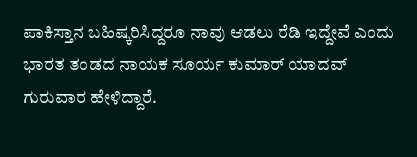ಪಾಕಿಸ್ತಾನ ಬಹಿಷ್ಕರಿಸಿದ್ದರೂ ನಾವು ಆಡಲು ರೆಡಿ ಇದ್ದೇವೆ ಎಂದು ಭಾರತ ತಂಡದ ನಾಯಕ ಸೂರ್ಯ ಕುಮಾರ್ ಯಾದವ್ ಗುರುವಾರ ಹೇಳಿದ್ದಾರೆ.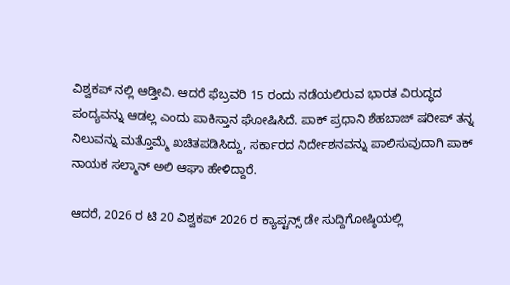ವಿಶ್ವಕಪ್ ನಲ್ಲಿ ಆಡ್ತೀವಿ. ಆದರೆ ಫೆಬ್ರವರಿ 15 ರಂದು ನಡೆಯಲಿರುವ ಭಾರತ ವಿರುದ್ಧದ ಪಂದ್ಯವನ್ನು ಆಡಲ್ಲ ಎಂದು ಪಾಕಿಸ್ತಾನ ಘೋಷಿಸಿದೆ. ಪಾಕ್ ಪ್ರಧಾನಿ ಶೆಹಬಾಜ್ ಷರೀಪ್ ತನ್ನ ನಿಲುವನ್ನು ಮತ್ತೊಮ್ಮೆ ಖಚಿತಪಡಿಸಿದ್ದು, ಸರ್ಕಾರದ ನಿರ್ದೇಶನವನ್ನು ಪಾಲಿಸುವುದಾಗಿ ಪಾಕ್ ನಾಯಕ ಸಲ್ಮಾನ್ ಅಲಿ ಆಘಾ ಹೇಳಿದ್ದಾರೆ.

ಆದರೆ, 2026 ರ ಟಿ 20 ವಿಶ್ವಕಪ್ 2026 ರ ಕ್ಯಾಪ್ಟನ್ಸ್ ಡೇ ಸುದ್ದಿಗೋಷ್ಠಿಯಲ್ಲಿ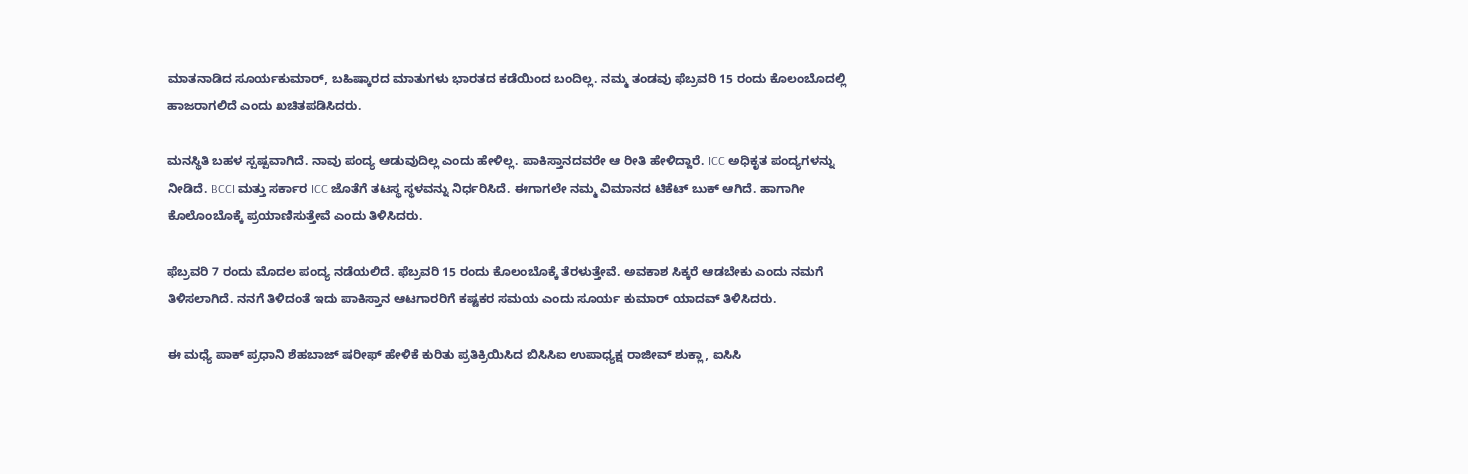ಮಾತನಾಡಿದ ಸೂರ್ಯಕುಮಾರ್, ಬಹಿಷ್ಕಾರದ ಮಾತುಗಳು ಭಾರತದ ಕಡೆಯಿಂದ ಬಂದಿಲ್ಲ. ನಮ್ಮ ತಂಡವು ಫೆಬ್ರವರಿ 15 ರಂದು ಕೊಲಂಬೊದಲ್ಲಿ ಹಾಜರಾಗಲಿದೆ ಎಂದು ಖಚಿತಪಡಿಸಿದರು.

ಮನಸ್ಥಿತಿ ಬಹಳ ಸ್ಪಷ್ಪವಾಗಿದೆ. ನಾವು ಪಂದ್ಯ ಆಡುವುದಿಲ್ಲ ಎಂದು ಹೇಳಿಲ್ಲ. ಪಾಕಿಸ್ತಾನದವರೇ ಆ ರೀತಿ ಹೇಳಿದ್ದಾರೆ. ICC ಅಧಿಕೃತ ಪಂದ್ಯಗಳನ್ನು ನೀಡಿದೆ. BCCI ಮತ್ತು ಸರ್ಕಾರ ICC ಜೊತೆಗೆ ತಟಸ್ಥ ಸ್ಥಳವನ್ನು ನಿರ್ಧರಿಸಿದೆ. ಈಗಾಗಲೇ ನಮ್ಮ ವಿಮಾನದ ಟಿಕೆಟ್ ಬುಕ್ ಆಗಿದೆ. ಹಾಗಾಗೀ ಕೊಲೊಂಬೊಕ್ಕೆ ಪ್ರಯಾಣಿಸುತ್ತೇವೆ ಎಂದು ತಿಳಿಸಿದರು.

ಫೆಬ್ರವರಿ 7 ರಂದು ಮೊದಲ ಪಂದ್ಯ ನಡೆಯಲಿದೆ. ಫೆಬ್ರವರಿ 15 ರಂದು ಕೊಲಂಬೊಕ್ಕೆ ತೆರಳುತ್ತೇವೆ. ಅವಕಾಶ ಸಿಕ್ಕರೆ ಆಡಬೇಕು ಎಂದು ನಮಗೆ ತಿಳಿಸಲಾಗಿದೆ. ನನಗೆ ತಿಳಿದಂತೆ ಇದು ಪಾಕಿಸ್ತಾನ ಆಟಗಾರರಿಗೆ ಕಷ್ಟಕರ ಸಮಯ ಎಂದು ಸೂರ್ಯ ಕುಮಾರ್ ಯಾದವ್ ತಿಳಿಸಿದರು.

ಈ ಮಧ್ಯೆ ಪಾಕ್ ಪ್ರಧಾನಿ ಶೆಹಬಾಜ್ ಷರೀಫ್ ಹೇಳಿಕೆ ಕುರಿತು ಪ್ರತಿಕ್ರಿಯಿಸಿದ ಬಿಸಿಸಿಐ ಉಪಾಧ್ಯಕ್ಷ ರಾಜೀವ್ ಶುಕ್ಲಾ, ಐಸಿಸಿ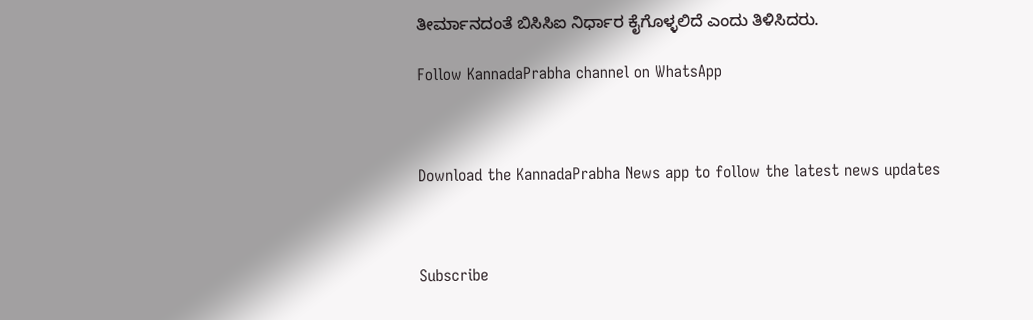ತೀರ್ಮಾನದಂತೆ ಬಿಸಿಸಿಐ ನಿರ್ಧಾರ ಕೈಗೊಳ್ಳಲಿದೆ ಎಂದು ತಿಳಿಸಿದರು.

Follow KannadaPrabha channel on WhatsApp



Download the KannadaPrabha News app to follow the latest news updates



Subscribe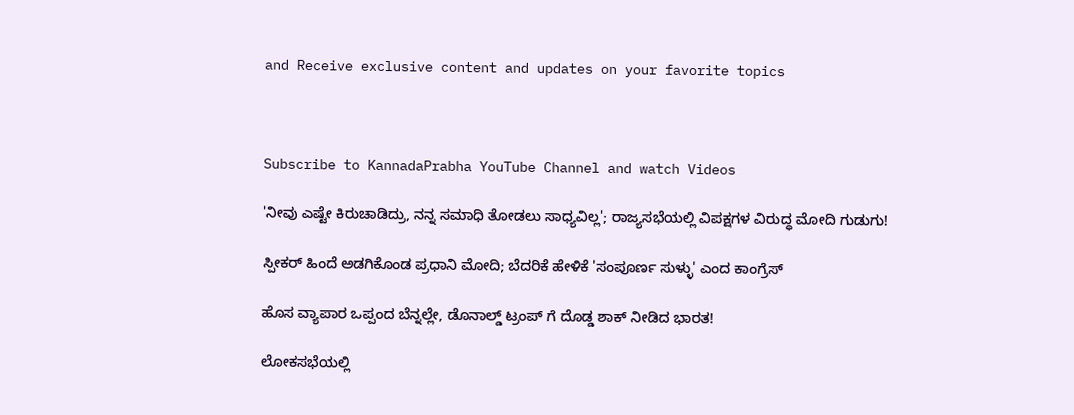and Receive exclusive content and updates on your favorite topics



Subscribe to KannadaPrabha YouTube Channel and watch Videos

'ನೀವು ಎಷ್ಟೇ ಕಿರುಚಾಡಿದ್ರು, ನನ್ನ ಸಮಾಧಿ ತೋಡಲು ಸಾಧ್ಯವಿಲ್ಲ'; ರಾಜ್ಯಸಭೆಯಲ್ಲಿ ವಿಪಕ್ಷಗಳ ವಿರುದ್ಧ ಮೋದಿ ಗುಡುಗು!

ಸ್ಪೀಕರ್ ಹಿಂದೆ ಅಡಗಿಕೊಂಡ ಪ್ರಧಾನಿ ಮೋದಿ; ಬೆದರಿಕೆ ಹೇಳಿಕೆ 'ಸಂಪೂರ್ಣ ಸುಳ್ಳು' ಎಂದ ಕಾಂಗ್ರೆಸ್

ಹೊಸ ವ್ಯಾಪಾರ ಒಪ್ಪಂದ ಬೆನ್ನಲ್ಲೇ, ಡೊನಾಲ್ಡ್ ಟ್ರಂಪ್ ಗೆ ದೊಡ್ಡ ಶಾಕ್ ನೀಡಿದ ಭಾರತ!

ಲೋಕಸಭೆಯಲ್ಲಿ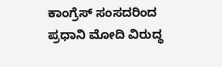ಕಾಂಗ್ರೆಸ್ ಸಂಸದರಿಂದ ಪ್ರಧಾನಿ ಮೋದಿ ವಿರುದ್ಧ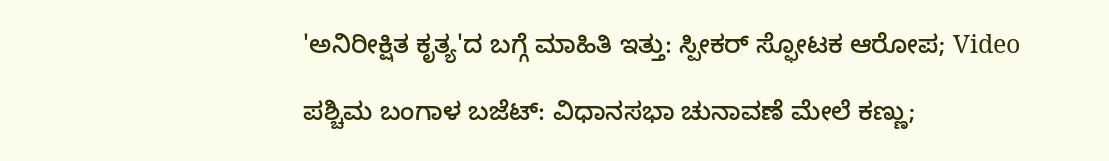'ಅನಿರೀಕ್ಷಿತ ಕೃತ್ಯ'ದ ಬಗ್ಗೆ ಮಾಹಿತಿ ಇತ್ತು: ಸ್ಪೀಕರ್ ಸ್ಫೋಟಕ ಆರೋಪ; Video

ಪಶ್ಚಿಮ ಬಂಗಾಳ ಬಜೆಟ್: ವಿಧಾನಸಭಾ ಚುನಾವಣೆ ಮೇಲೆ ಕಣ್ಣು;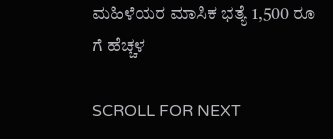ಮಹಿಳೆಯರ ಮಾಸಿಕ ಭತ್ಯೆ 1,500 ರೂ ಗೆ ಹೆಚ್ಚಳ

SCROLL FOR NEXT